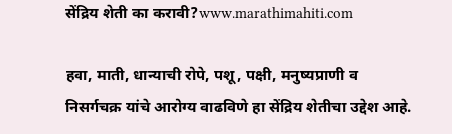सेंद्रिय शेती का करावी?www.marathimahiti.com

हवा, माती, धान्याची रोपे, पशू, पक्षी, मनुष्यप्राणी व निसर्गचक्र यांचे आरोग्य वाढविणे हा सेंद्रिय शेतीचा उद्देश आहे.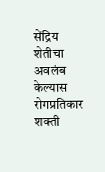सेंद्रिय शेतीचा अवलंब केल्यास रोगप्रतिकार शक्ती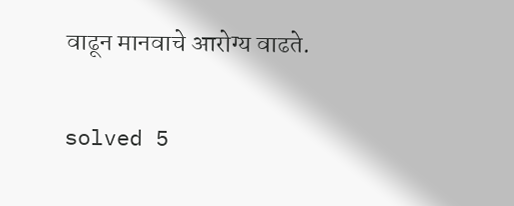वाढून मानवाचे आरोग्य वाढते.

solved 5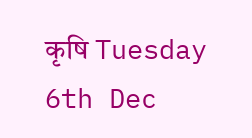कृषि Tuesday 6th Dec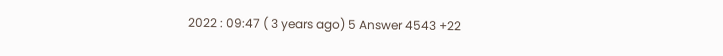2022 : 09:47 ( 3 years ago) 5 Answer 4543 +22